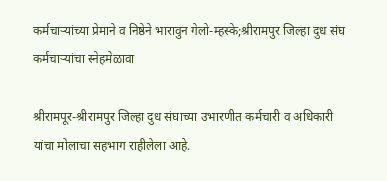कर्मचाऱ्यांच्या प्रेमाने व निष्ठेने भारावुन गेलो-म्हस्के;श्रीरामपुर जिल्हा दुध संघ कर्मचाऱ्यांचा स्नेहमेळावा

श्रीरामपूर-श्रीरामपुर जिल्हा दुध संघाच्या उभारणीत कर्मचारी व अधिकारी यांचा मोलाचा सहभाग राहीलेला आहे.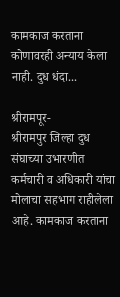कामकाज करताना कोणावरही अन्याय केला नाही. दुध धंदा...

श्रीरामपूर-
श्रीरामपुर जिल्हा दुध संघाच्या उभारणीत कर्मचारी व अधिकारी यांचा मोलाचा सहभाग राहीलेला आहे. कामकाज करताना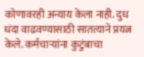कोणावरही अन्याय केला नाही. दुध धंदा वाढवण्यासाठी सातत्याने प्रयत्न केले. कर्मचाऱ्यांना कुटुंबाचा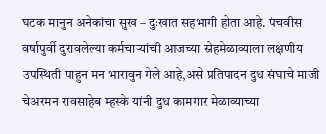घटक मानुन अनेकांचा सुख – दुःखात सहभागी होता आहे. पंचवीस वर्षापुर्वी दुरावलेल्या कर्मचाऱ्यांची आजच्या स्नेहमेळाव्याला लक्षणीय उपस्थिती पाहुन मन भारावुन गेले आहे,असे प्रतिपादन दुध संघाचे माजी चेअरमन रावसाहेब म्हस्के यांनी दुध कामगार मेळाव्याच्या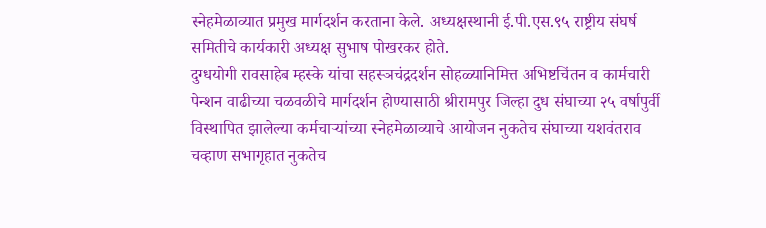स्नेहमेळाव्यात प्रमुख मार्गदर्शन करताना केले. अध्यक्षस्थानी ई.पी.एस.९५ राष्ट्रीय संघर्ष समितीचे कार्यकारी अध्यक्ष सुभाष पोखरकर होते.
दुग्धयोगी रावसाहेब म्हस्के यांचा सहस्ञचंद्रदर्शन सोहळ्यानिमित्त अभिष्टचिंतन व कार्मचारी पेन्शन वाढीच्या चळवळीचे मार्गदर्शन होण्यासाठी श्रीरामपुर जिल्हा दुध संघाच्या २५ वर्षापुर्वी विस्थापित झालेल्या कर्मचाऱ्यांच्या स्नेहमेळाव्याचे आयोजन नुकतेच संघाच्या यशवंतराव चव्हाण सभागृहात नुकतेच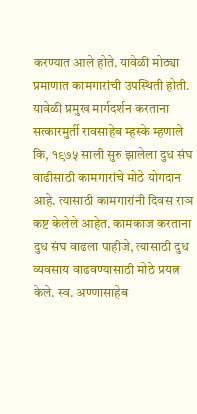करण्यात आले होते. यावेळी मोठ्या प्रमाणात कामगारांची उपस्थिती होती. यावेळी प्रमुख मार्गदर्शन करताना सत्कारमुर्ती रावसाहेब म्हस्के म्हणाले कि, १९७५ साली सुरु झालेला दुध संघ वाढीसाठी कामगारांचे मोठे योगदान आहे. त्यासाठी कामगारांनी दिवस राञ कष्ट केलेले आहेत. कामकाज करताना दुध संघ वाढला पाहीजे, त्यासाठी दुध व्यवसाय वाढवण्यासाठी मोठे प्रयत्न केले. स्व. अण्णासाहेब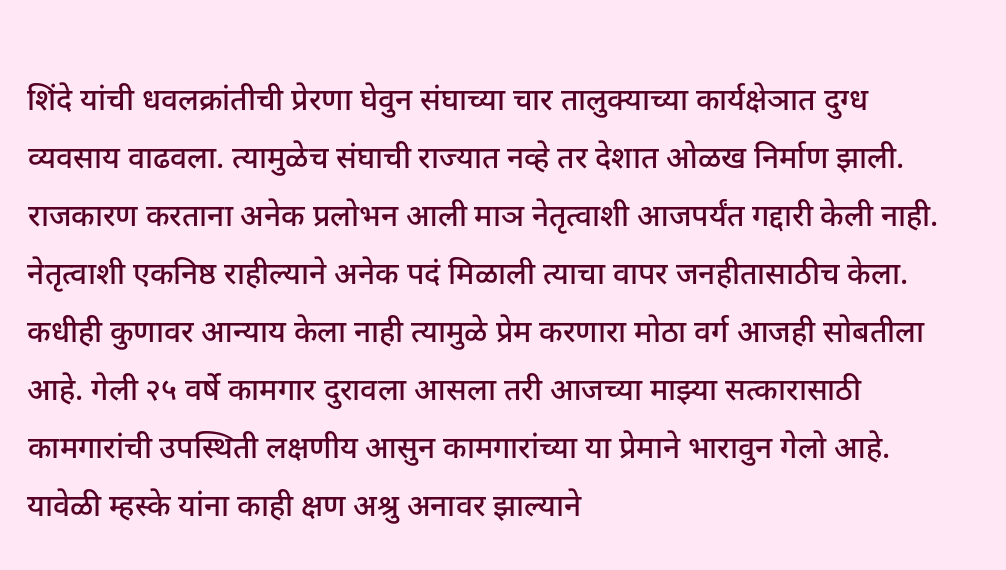शिंदे यांची धवलक्रांतीची प्रेरणा घेवुन संघाच्या चार तालुक्याच्या कार्यक्षेञात दुग्ध व्यवसाय वाढवला. त्यामुळेच संघाची राज्यात नव्हे तर देशात ओळख निर्माण झाली. राजकारण करताना अनेक प्रलोभन आली माञ नेतृत्वाशी आजपर्यंत गद्दारी केली नाही. नेतृत्वाशी एकनिष्ठ राहील्याने अनेक पदं मिळाली त्याचा वापर जनहीतासाठीच केला. कधीही कुणावर आन्याय केला नाही त्यामुळे प्रेम करणारा मोठा वर्ग आजही सोबतीला आहे. गेली २५ वर्षे कामगार दुरावला आसला तरी आजच्या माझ्या सत्कारासाठी कामगारांची उपस्थिती लक्षणीय आसुन कामगारांच्या या प्रेमाने भारावुन गेलो आहे. यावेळी म्हस्के यांना काही क्षण अश्रु अनावर झाल्याने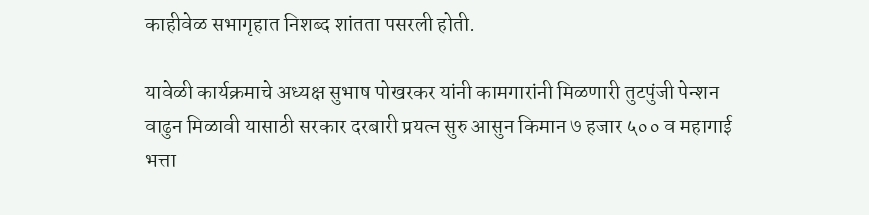काहीवेळ सभागृहात निशब्द शांतता पसरली होती.

यावेळी कार्यक्रमाचे अध्यक्ष सुभाष पोखरकर यांनी कामगारांनी मिळणारी तुटपुंजी पेन्शन वाढुन मिळावी यासाठी सरकार दरबारी प्रयत्न सुरु आसुन किमान ७ हजार ५०० व महागाई भत्ता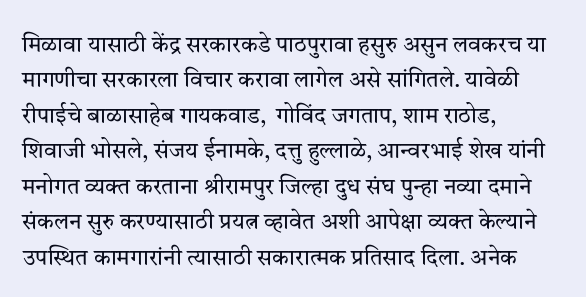मिळावा यासाठी केंद्र सरकारकडे पाठपुरावा हसुरु असुन लवकरच या मागणीचा सरकारला विचार करावा लागेल असे सांगितले. यावेळी रीपाईचे बाळासाहेब गायकवाड,  गोविंद जगताप, शाम राठोड, शिवाजी भोसले, संजय ईनामके, दत्तु हुल्लाळे, आन्वरभाई शेख यांनी मनोगत व्यक्त करताना श्रीरामपुर जिल्हा दुध संघ पुन्हा नव्या दमाने संकलन सुरु करण्यासाठी प्रयत्न व्हावेत अशी आपेक्षा व्यक्त केल्याने उपस्थित कामगारांनी त्यासाठी सकारात्मक प्रतिसाद दिला. अनेक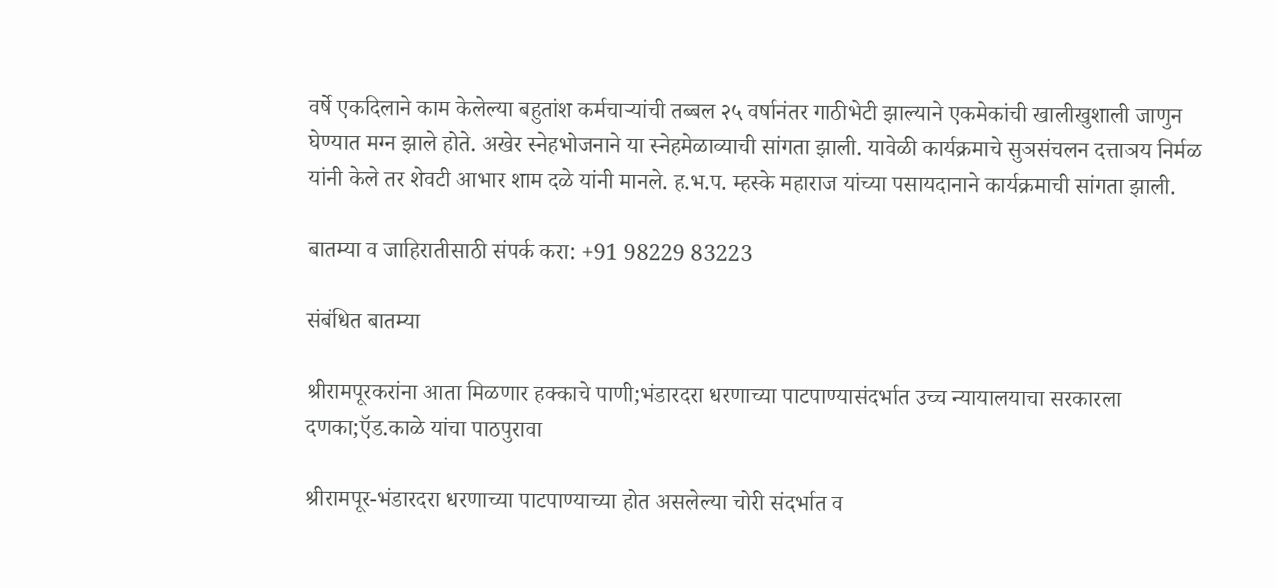वर्षे एकदिलाने काम केलेल्या बहुतांश कर्मचाऱ्यांची तब्बल २५ वर्षानंतर गाठीभेटी झाल्याने एकमेकांची खालीखुशाली जाणुन घेण्यात मग्न झाले होते. अखेर स्नेहभोजनाने या स्नेहमेळाव्याची सांगता झाली. यावेळी कार्यक्रमाचे सुञसंचलन दत्ताञय निर्मळ यांनी केले तर शेवटी आभार शाम दळे यांनी मानले. ह.भ.प. म्हस्के महाराज यांच्या पसायदानाने कार्यक्रमाची सांगता झाली.

बातम्या व जाहिरातीसाठी संपर्क करा: +91 98229 83223

संबंधित बातम्या

श्रीरामपूरकरांना आता मिळणार हक्काचे पाणी;भंडारदरा धरणाच्या पाटपाण्यासंदर्भात उच्च न्यायालयाचा सरकारला दणका;ऍड.काळे यांचा पाठपुरावा

श्रीरामपूर-भंडारदरा धरणाच्या पाटपाण्याच्या होत असलेल्या चोरी संदर्भात व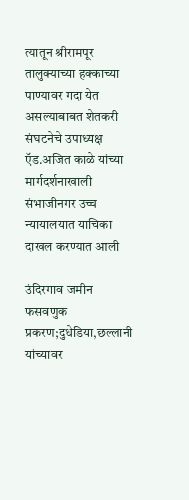त्यातून श्रीरामपूर तालुक्याच्या हक्काच्या पाण्यावर गदा येत असल्याबाबत शेतकरी संघटनेचे उपाध्यक्ष ऍड.अजित काळे यांच्या मार्गदर्शनाखाली संभाजीनगर उच्च न्यायालयात याचिका दाखल करण्यात आली

उंदिरगाव जमीन फसवणुक प्रकरण;दुधेडिया,छल्लानी यांच्यावर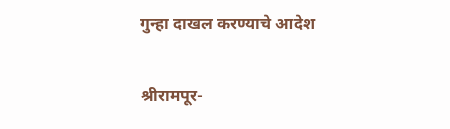गुन्हा दाखल करण्याचे आदेश

श्रीरामपूर-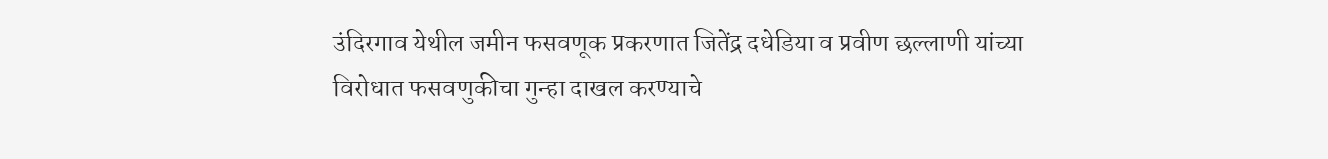उंदिरगाव येथील जमीन फसवणूक प्रकरणात जितेंद्र दधेडिया व प्रवीण छल्लाणी यांच्या विरोधात फसवणुकीचा गुन्हा दाखल करण्याचे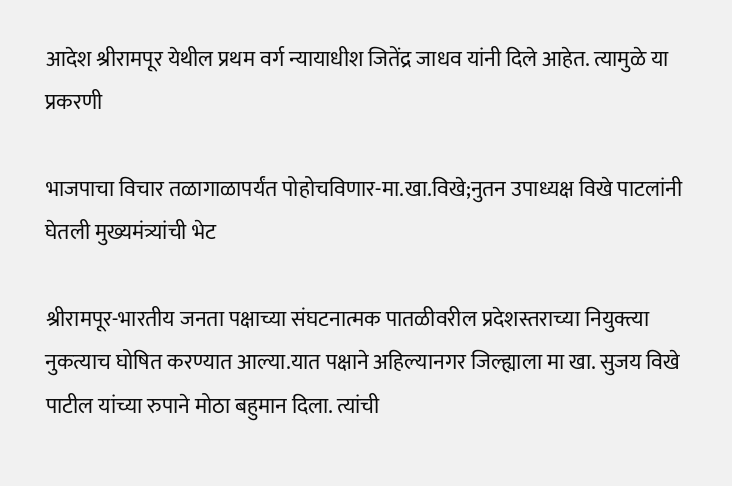आदेश श्रीरामपूर येथील प्रथम वर्ग न्यायाधीश जितेंद्र जाधव यांनी दिले आहेत. त्यामुळे या प्रकरणी

भाजपाचा विचार तळागाळापर्यंत पोहोचविणार-मा.खा.विखे;नुतन उपाध्यक्ष विखे पाटलांनी घेतली मुख्यमंत्र्यांची भेट

श्रीरामपूर-भारतीय जनता पक्षाच्या संघटनात्मक पातळीवरील प्रदेशस्तराच्या नियुक्त्या नुकत्याच घोषित करण्यात आल्या.यात पक्षाने अहिल्यानगर जिल्ह्याला मा खा. सुजय विखे पाटील यांच्या रुपाने मोठा बहुमान दिला. त्यांची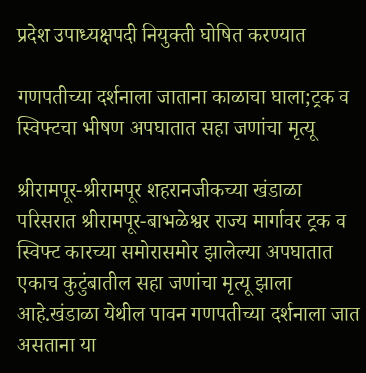प्रदेश उपाध्यक्षपदी नियुक्ती घोषित करण्यात

गणपतीच्या दर्शनाला जाताना काळाचा घाला;ट्रक व स्विफ्टचा भीषण अपघातात सहा जणांचा मृत्यू

श्रीरामपूर-श्रीरामपूर शहरानजीकच्या खंडाळा परिसरात श्रीरामपूर-बाभळेश्वर राज्य मार्गावर ट्रक व स्विफ्ट कारच्या समोरासमोर झालेल्या अपघातात एकाच कुटुंबातील सहा जणांचा मृत्यू झाला आहे.खंडाळा येथील पावन गणपतीच्या दर्शनाला जात असताना या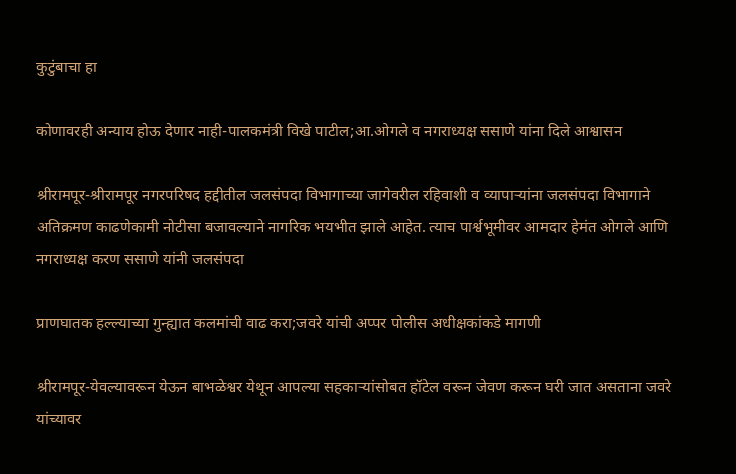कुटुंबाचा हा

कोणावरही अन्याय होऊ देणार नाही-पालकमंत्री विखे पाटील;आ.ओगले व नगराध्यक्ष ससाणे यांना दिले आश्वासन

श्रीरामपूर-श्रीरामपूर नगरपरिषद हद्दीतील जलसंपदा विभागाच्या जागेवरील रहिवाशी व व्यापाऱ्यांना जलसंपदा विभागाने अतिक्रमण काढणेकामी नोटीसा बजावल्याने नागरिक भयभीत झाले आहेत. त्याच पार्श्वभूमीवर आमदार हेमंत ओगले आणि नगराध्यक्ष करण ससाणे यांनी जलसंपदा

प्राणघातक हल्ल्याच्या गुन्ह्यात कलमांची वाढ करा;जवरे यांची अप्पर पोलीस अधीक्षकांकडे मागणी

श्रीरामपूर-येवल्यावरून येऊन बाभळेश्वर येथून आपल्या सहकाऱ्यांसोबत हॉटेल वरून जेवण करून घरी जात असताना जवरे यांच्यावर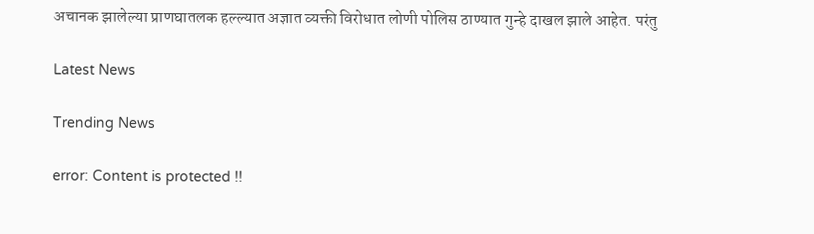अचानक झालेल्या प्राणघातलक हल्ल्यात अज्ञात व्यक्ती विरोधात लोणी पोलिस ठाण्यात गुन्हे दाखल झाले आहेत. परंतु

Latest News

Trending News

error: Content is protected !!